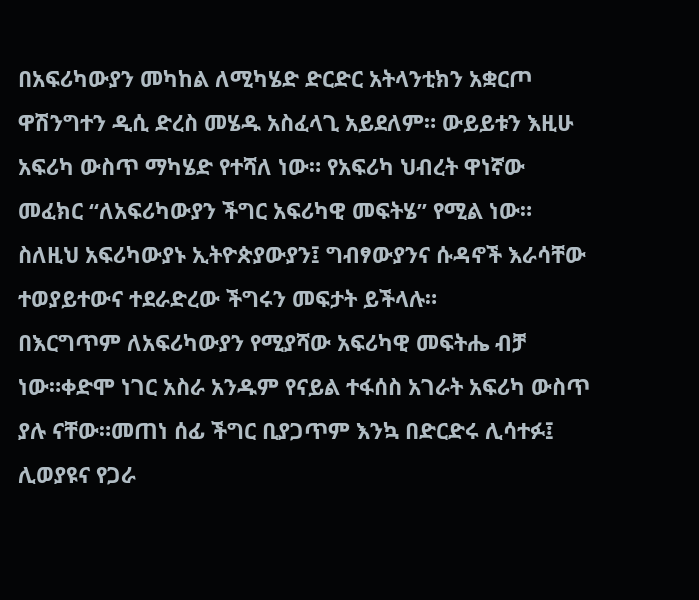በአፍሪካውያን መካከል ለሚካሄድ ድርድር አትላንቲክን አቋርጦ ዋሽንግተን ዲሲ ድረስ መሄዱ አስፈላጊ አይደለም። ውይይቱን እዚሁ አፍሪካ ውስጥ ማካሄድ የተሻለ ነው። የአፍሪካ ህብረት ዋነኛው መፈክር “ለአፍሪካውያን ችግር አፍሪካዊ መፍትሄ” የሚል ነው። ስለዚህ አፍሪካውያኑ ኢትዮጵያውያን፤ ግብፃውያንና ሱዳኖች እራሳቸው ተወያይተውና ተደራድረው ችግሩን መፍታት ይችላሉ።
በእርግጥም ለአፍሪካውያን የሚያሻው አፍሪካዊ መፍትሔ ብቻ ነው።ቀድሞ ነገር አስራ አንዱም የናይል ተፋሰስ አገራት አፍሪካ ውስጥ ያሉ ናቸው።መጠነ ሰፊ ችግር ቢያጋጥም እንኳ በድርድሩ ሊሳተፉ፤ ሊወያዩና የጋራ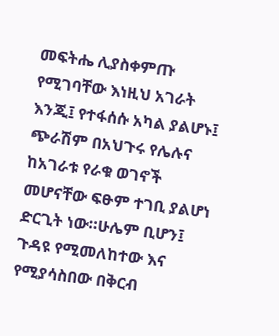መፍትሔ ሊያስቀምጡ የሚገባቸው እነዚህ አገራት እንጂ፤ የተፋሰሱ አካል ያልሆኑ፤ ጭራሽም በአህጉሩ የሌሉና ከአገራቱ የራቁ ወገኖች መሆናቸው ፍፁም ተገቢ ያልሆነ ድርጊት ነው።ሁሌም ቢሆን፤ ጉዳዩ የሚመለከተው እና የሚያሳስበው በቅርብ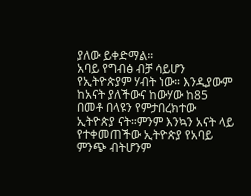ያለው ይቀድማል።
አባይ የግብፅ ብቻ ሳይሆን የኢትዮጵያም ሃብት ነው። እንዲያውም ከአናት ያለችውና ከውሃው ከ85 በመቶ በላዩን የምታበረክተው ኢትዮጵያ ናት።ምንም እንኳን አናት ላይ የተቀመጠችው ኢትዮጵያ የአባይ ምንጭ ብትሆንም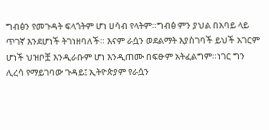ግብፅን የመጉዳት ፍላጎትም ሆነ ሀሳብ የላትም።ግብፅ ምን ያህል በአባይ ላይ ጥገኛ እንደሆነች ትገነዘባለች። እናም ራሷን ወደልማት እያስገባች ይህች አገርም ሆነች ህዝቦቿ እንዲራቡም ሆነ እንዲጠሙ በፍፁም አትፈልግም።ነገር ግን ሊረሳ የማይገባው ጉዳይ፤ ኢትዮጵያም የራሷን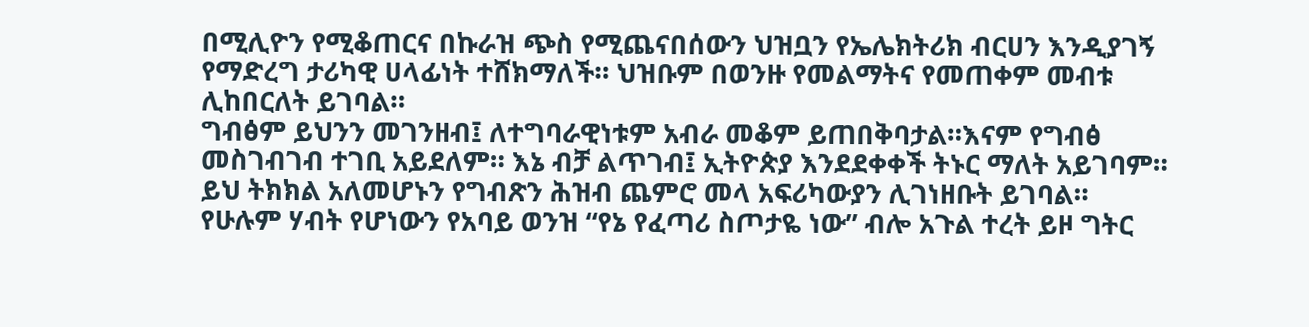በሚሊዮን የሚቆጠርና በኩራዝ ጭስ የሚጨናበሰውን ህዝቧን የኤሌክትሪክ ብርሀን እንዲያገኝ የማድረግ ታሪካዊ ሀላፊነት ተሸክማለች። ህዝቡም በወንዙ የመልማትና የመጠቀም መብቱ ሊከበርለት ይገባል።
ግብፅም ይህንን መገንዘብ፤ ለተግባራዊነቱም አብራ መቆም ይጠበቅባታል።እናም የግብፅ መስገብገብ ተገቢ አይደለም። እኔ ብቻ ልጥገብ፤ ኢትዮጵያ እንደደቀቀች ትኑር ማለት አይገባም። ይህ ትክክል አለመሆኑን የግብጽን ሕዝብ ጨምሮ መላ አፍሪካውያን ሊገነዘቡት ይገባል።
የሁሉም ሃብት የሆነውን የአባይ ወንዝ “የኔ የፈጣሪ ስጦታዬ ነው” ብሎ አጉል ተረት ይዞ ግትር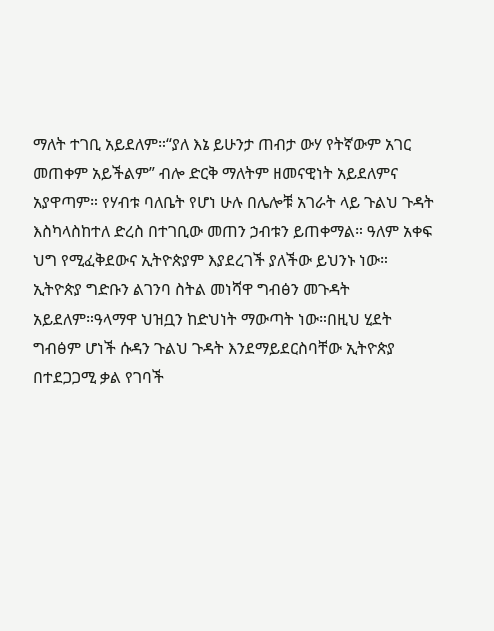ማለት ተገቢ አይደለም።“ያለ እኔ ይሁንታ ጠብታ ውሃ የትኛውም አገር መጠቀም አይችልም” ብሎ ድርቅ ማለትም ዘመናዊነት አይደለምና አያዋጣም። የሃብቱ ባለቤት የሆነ ሁሉ በሌሎቹ አገራት ላይ ጉልህ ጉዳት እስካላስከተለ ድረስ በተገቢው መጠን ኃብቱን ይጠቀማል። ዓለም አቀፍ ህግ የሚፈቅደውና ኢትዮጵያም እያደረገች ያለችው ይህንኑ ነው። ኢትዮጵያ ግድቡን ልገንባ ስትል መነሻዋ ግብፅን መጉዳት አይደለም።ዓላማዋ ህዝቧን ከድህነት ማውጣት ነው።በዚህ ሂደት ግብፅም ሆነች ሱዳን ጉልህ ጉዳት እንደማይደርስባቸው ኢትዮጵያ በተደጋጋሚ ቃል የገባች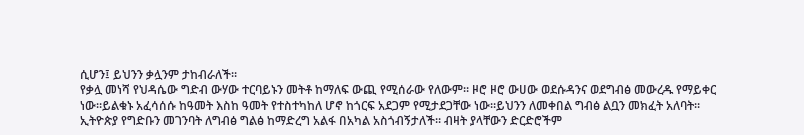ሲሆን፤ ይህንን ቃሏንም ታከብራለች።
የቃሏ መነሻ የህዳሴው ግድብ ውሃው ተርባይኑን መትቶ ከማለፍ ውጪ የሚሰራው የለውም። ዞሮ ዞሮ ውሀው ወደሱዳንና ወደግብፅ መውረዱ የማይቀር ነው።ይልቁኑ አፈሳሰሱ ከዓመት እስከ ዓመት የተስተካከለ ሆኖ ከጎርፍ አደጋም የሚታደጋቸው ነው።ይህንን ለመቀበል ግብፅ ልቧን መክፈት አለባት።
ኢትዮጵያ የግድቡን መገንባት ለግብፅ ግልፅ ከማድረግ አልፋ በአካል አስጎብኝታለች። ብዛት ያላቸውን ድርድሮችም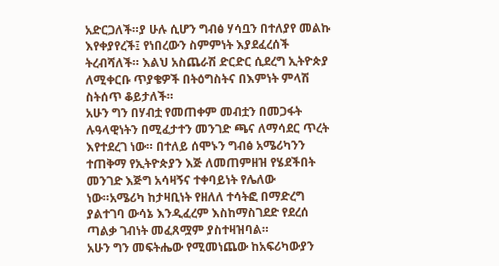አድርጋለች።ያ ሁሉ ሲሆን ግብፅ ሃሳቧን በተለያየ መልኩ እየቀያየረች፤ የነበረውን ስምምነት እያደፈረሰች ትረብሻለች። እልህ አስጨራሽ ድርድር ሲደረግ ኢትዮጵያ ለሚቀርቡ ጥያቄዎች በትዕግስትና በእምነት ምላሽ ስትሰጥ ቆይታለች።
አሁን ግን በሃብቷ የመጠቀም መብቷን በመጋፋት ሉዓላዊነትን በሚፈታተን መንገድ ጫና ለማሳደር ጥረት እየተደረገ ነው። በተለይ ሰሞኑን ግብፅ አሜሪካንን ተጠቅማ የኢትዮጵያን እጅ ለመጠምዘዝ የሄደችበት መንገድ እጅግ አሳዛኝና ተቀባይነት የሌለው ነው።አሜሪካ ከታዛቢነት የዘለለ ተሳትፎ በማድረግ ያልተገባ ውሳኔ እንዲፈረም እስከማስገደድ የደረሰ ጣልቃ ገብነት መፈጸሟም ያስተዛዝባል።
አሁን ግን መፍትሔው የሚመነጨው ከአፍሪካውያን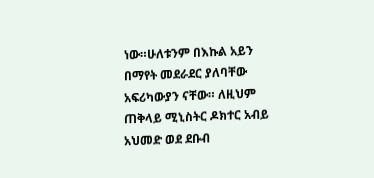ነው።ሁለቱንም በእኩል አይን በማየት መደራደር ያለባቸው አፍሪካውያን ናቸው። ለዚህም ጠቅላይ ሚኒስትር ዶክተር አብይ አህመድ ወደ ደቡብ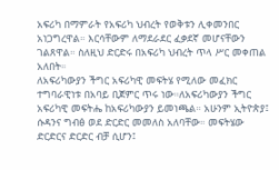አፍሪካ በማምራት የአፍሪካ ህብረት የወቅቱን ሊቀመንበር አነጋግረዋል። እርሳቸውም ለማደራደር ፈቃደኛ መሆናቸውን ገልጸዋል። ስለዚህ ድርድሩ በአፍሪካ ህብረት ጥላ ሥር መቀጠል አለበት።
ለአፍሪካውያን ችግር አፍሪካዊ መፍትሄ የሚለው መፈክር ተግባራዊነቱ በአባይ ቢጀምር ጥሩ ነው።ለአፍሪካውያን ችግር አፍሪካዊ መፍትሔ ከአፍሪካውያን ይመነጫል። አሁንም ኢትዮጵያ፤ ሱዳንና ግብፅ ወደ ድርድር መመለስ አለባቸው። መፍትሄው ድርድርና ድርድር ብቻ ሲሆን፤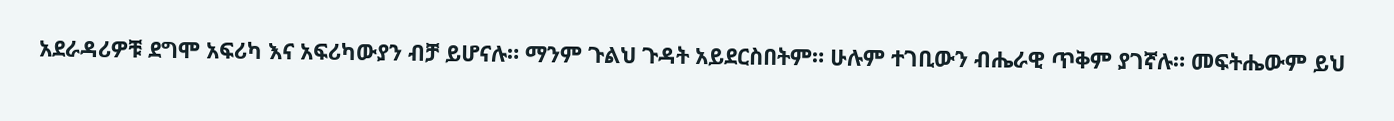አደራዳሪዎቹ ደግሞ አፍሪካ እና አፍሪካውያን ብቻ ይሆናሉ። ማንም ጉልህ ጉዳት አይደርስበትም። ሁሉም ተገቢውን ብሔራዊ ጥቅም ያገኛሉ። መፍትሔውም ይህ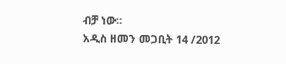ብቻ ነው።
አዲስ ዘመን መጋቢት 14 /2012